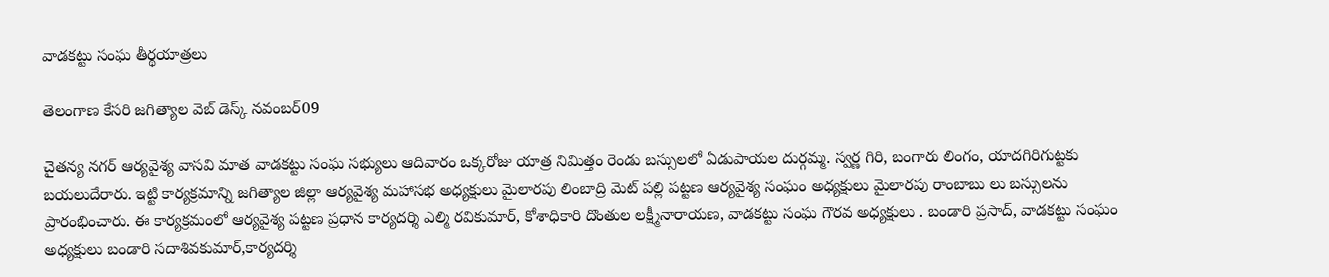వాడకట్టు సంఘ తీర్థయాత్రలు

తెలంగాణ కేసరి జగిత్యాల వెబ్ డెస్క్ నవంబర్09

చైతన్య నగర్ ఆర్యవైశ్య వాసవి మాత వాడకట్టు సంఘ సభ్యులు ఆదివారం ఒక్కరోజు యాత్ర నిమిత్తం రెండు బస్సులలో ఏడుపాయల దుర్గమ్మ. స్వర్ణ గిరి, బంగారు లింగం, యాదగిరిగుట్టకు బయలుదేరారు. ఇట్టి కార్యక్రమాన్ని జగిత్యాల జిల్లా ఆర్యవైశ్య మహాసభ అధ్యక్షులు మైలారపు లింబాద్రి మెట్ పల్లి పట్టణ ఆర్యవైశ్య సంఘం అధ్యక్షులు మైలారపు రాంబాబు లు బస్సులను ప్రారంభించారు. ఈ కార్యక్రమంలో ఆర్యవైశ్య పట్టణ ప్రధాన కార్యదర్శి ఎల్మి రవికుమార్, కోశాధికారి దొంతుల లక్ష్మీనారాయణ, వాడకట్టు సంఘ గౌరవ అధ్యక్షులు . బండారి ప్రసాద్, వాడకట్టు సంఘం అధ్యక్షులు బండారి సదాశివకుమార్,కార్యదర్శి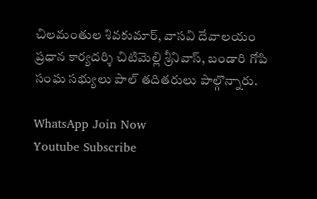చిలమంతుల శివకుమార్, వాసవి దేవాలయం ప్రధాన కార్యదర్శి చిటిమెల్లి శ్రీనివాస్, బండారి గోపి సంఘ సభ్యులు పాల్ తదితరులు పాల్గొన్నారు.

WhatsApp Join Now
Youtube Subscribe